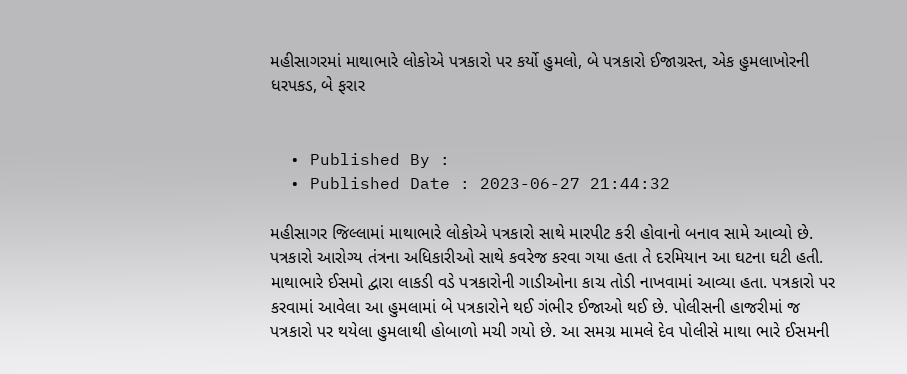મહીસાગરમાં માથાભારે લોકોએ પત્રકારો પર કર્યો હુમલો, બે પત્રકારો ઈજાગ્રસ્ત, એક હુમલાખોરની ધરપકડ, બે ફરાર


  • Published By :
  • Published Date : 2023-06-27 21:44:32

મહીસાગર જિલ્લામાં માથાભારે લોકોએ પત્રકારો સાથે મારપીટ કરી હોવાનો બનાવ સામે આવ્યો છે. પત્રકારો આરોગ્ય તંત્રના અધિકારીઓ સાથે કવરેજ કરવા ગયા હતા તે દરમિયાન આ ઘટના ઘટી હતી. માથાભારે ઈસમો દ્વારા લાકડી વડે પત્રકારોની ગાડીઓના કાચ તોડી નાખવામાં આવ્યા હતા. પત્રકારો પર કરવામાં આવેલા આ હુમલામાં બે પત્રકારોને થઈ ગંભીર ઈજાઓ થઈ છે. પોલીસની હાજરીમાં જ પત્રકારો પર થયેલા હુમલાથી હોબાળો મચી ગયો છે. આ સમગ્ર મામલે દેવ પોલીસે માથા ભારે ઈસમની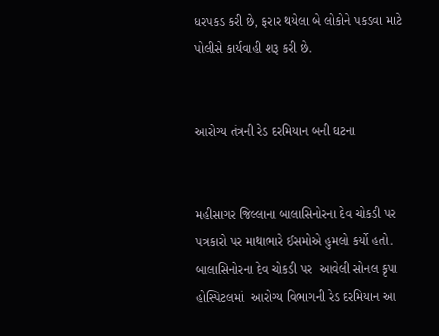ધરપકડ કરી છે, ફરાર થયેલા બે લોકોને પકડવા માટે પોલીસે કાર્યવાહી શરૂ કરી છે.


આરોગ્ય તંત્રની રેડ દરમિયાન બની ઘટના


મહીસાગર જિલ્લાના બાલાસિનોરના દેવ ચોકડી પર પત્રકારો પર માથાભારે ઈસમોએ હુમલો કર્યો હતો. બાલાસિનોરના દેવ ચોકડી પર  આવેલી સોનલ કૃપા હોસ્પિટલમાં  આરોગ્ય વિભાગની રેડ દરમિયાન આ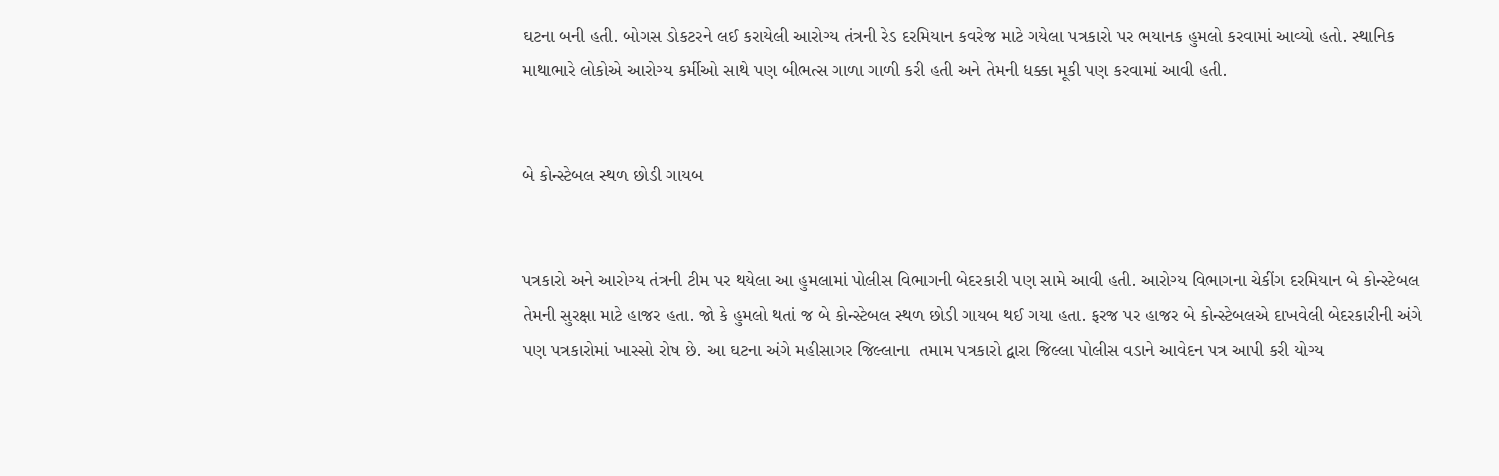ઘટના બની હતી. બોગસ ડોકટરને લઈ કરાયેલી આરોગ્ય તંત્રની રેડ દરમિયાન કવરેજ માટે ગયેલા પત્રકારો પર ભયાનક હુમલો કરવામાં આવ્યો હતો. સ્થાનિક માથાભારે લોકોએ આરોગ્ય કર્મીઓ સાથે પણ બીભત્સ ગાળા ગાળી કરી હતી અને તેમની ધક્કા મૂકી પણ કરવામાં આવી હતી.


બે કોન્સ્ટેબલ સ્થળ છોડી ગાયબ


પત્રકારો અને આરોગ્ય તંત્રની ટીમ પર થયેલા આ હુમલામાં પોલીસ વિભાગની બેદરકારી પણ સામે આવી હતી. આરોગ્ય વિભાગના ચેકીંગ દરમિયાન બે કોન્સ્ટેબલ તેમની સુરક્ષા માટે હાજર હતા. જો કે હુમલો થતાં જ બે કોન્સ્ટેબલ સ્થળ છોડી ગાયબ થઈ ગયા હતા. ફરજ પર હાજર બે કોન્સ્ટેબલએ દાખવેલી બેદરકારીની અંગે પણ પત્રકારોમાં ખાસ્સો રોષ છે. આ ઘટના અંગે મહીસાગર જિલ્લાના  તમામ પત્રકારો દ્વારા જિલ્લા પોલીસ વડાને આવેદન પત્ર આપી કરી યોગ્ય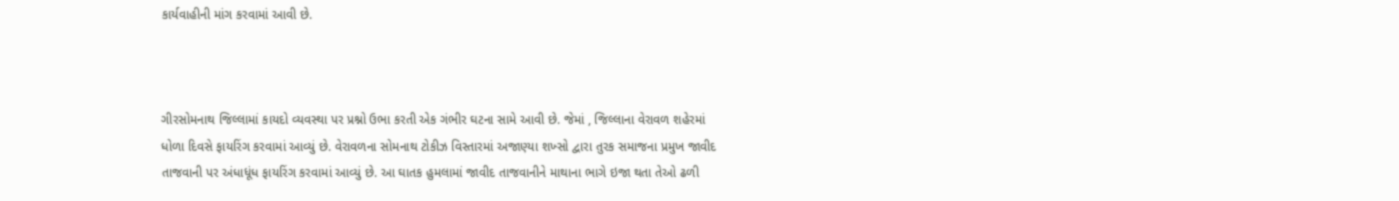કાર્યવાહીની માંગ કરવામાં આવી છે.



ગીરસોમનાથ જિલ્લામાં કાયદો વ્યવસ્થા પર પ્રશ્નો ઉભા કરતી એક ગંભીર ઘટના સામે આવી છે. જેમાં , જિલ્લાના વેરાવળ શહેરમાં ધોળા દિવસે ફાયરિંગ કરવામાં આવ્યું છે. વેરાવળના સોમનાથ ટોકીઝ વિસ્તારમાં અજાણ્યા શખ્સો દ્વારા તુરક સમાજના પ્રમુખ જાવીદ તાજવાની પર અંધાધૂંધ ફાયરિંગ કરવામાં આવ્યું છે. આ ઘાતક હુમલામાં જાવીદ તાજવાનીને માથાના ભાગે ઇજા થતા તેઓ ઢળી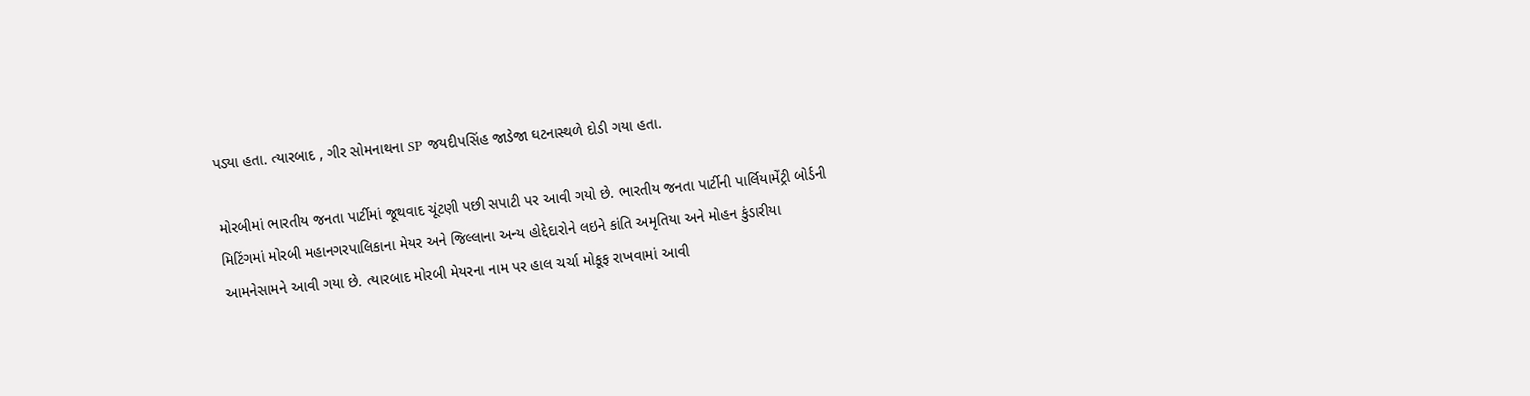પડ્યા હતા. ત્યારબાદ , ગીર સોમનાથના SP જયદીપસિંહ જાડેજા ઘટનાસ્થળે દોડી ગયા હતા.

મોરબીમાં ભારતીય જનતા પાર્ટીમાં જૂથવાદ ચૂંટણી પછી સપાટી પર આવી ગયો છે. ભારતીય જનતા પાર્ટીની પાર્લિયામેંટ્રી બોર્ડની મિટિંગમાં મોરબી મહાનગરપાલિકાના મેયર અને જિલ્લાના અન્ય હોદ્દેદારોને લઇને કાંતિ અમૃતિયા અને મોહન કુંડારીયા આમનેસામને આવી ગયા છે. ત્યારબાદ મોરબી મેયરના નામ પર હાલ ચર્ચા મોકૂફ રાખવામાં આવી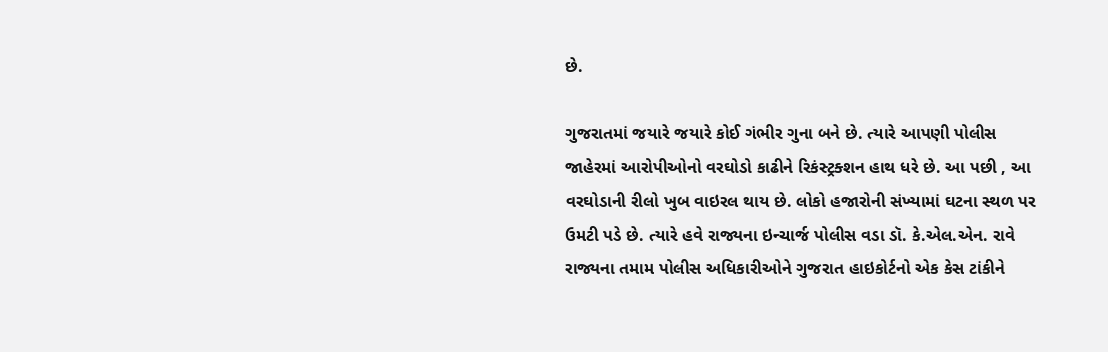છે.

ગુજરાતમાં જયારે જયારે કોઈ ગંભીર ગુના બને છે. ત્યારે આપણી પોલીસ જાહેરમાં આરોપીઓનો વરઘોડો કાઢીને રિકંસ્ટ્રક્શન હાથ ધરે છે. આ પછી , આ વરઘોડાની રીલો ખુબ વાઇરલ થાય છે. લોકો હજારોની સંખ્યામાં ઘટના સ્થળ પર ઉમટી પડે છે. ત્યારે હવે રાજ્યના ઇન્ચાર્જ પોલીસ વડા ડૉ. કે.એલ.એન. રાવે રાજ્યના તમામ પોલીસ અધિકારીઓને ગુજરાત હાઇકોર્ટનો એક કેસ ટાંકીને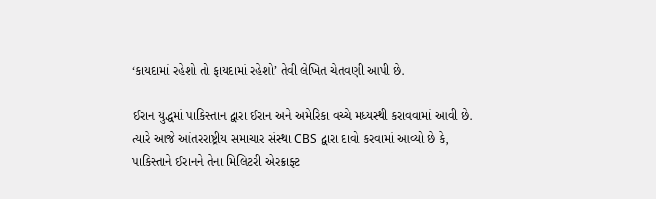‘કાયદામાં રહેશો તો ફાયદામાં રહેશો’ તેવી લેખિત ચેતવણી આપી છે.

ઈરાન યુદ્ધમાં પાકિસ્તાન દ્વારા ઈરાન અને અમેરિકા વચ્ચે મધ્યસ્થી કરાવવામાં આવી છે. ત્યારે આજે આંતરરાષ્ટ્રીય સમાચાર સંસ્થા CBS દ્વારા દાવો કરવામાં આવ્યો છે કે, પાકિસ્તાને ઈરાનને તેના મિલિટરી એરક્રાફ્ટ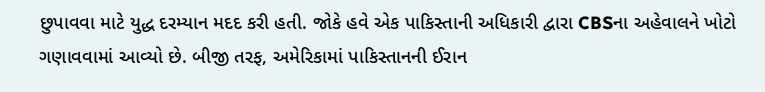છુપાવવા માટે યુદ્ધ દરમ્યાન મદદ કરી હતી. જોકે હવે એક પાકિસ્તાની અધિકારી દ્વારા CBSના અહેવાલને ખોટો ગણાવવામાં આવ્યો છે. બીજી તરફ, અમેરિકામાં પાકિસ્તાનની ઈરાન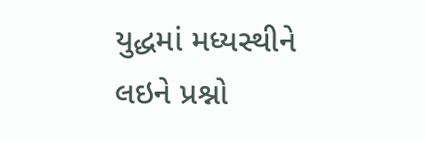યુદ્ધમાં મધ્યસ્થીને લઇને પ્રશ્નો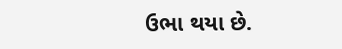ઉભા થયા છે.